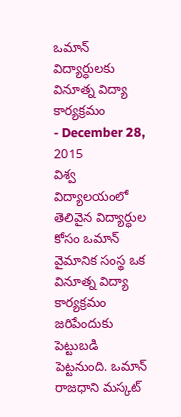ఒమాన్ విద్యార్ధులకు వినూత్న విద్యా కార్యక్రమం
- December 28, 2015
విశ్వ విద్యాలయంలో తెలివైన విద్యార్ధుల కోసం ఒమాన్ వైమానిక సంస్థ ఒక వినూత్న విద్యా కార్యక్రమం జరిపేందుకు పెట్టుబడి పెట్టనుంది. ఒమాన్ రాజధాని మస్కట్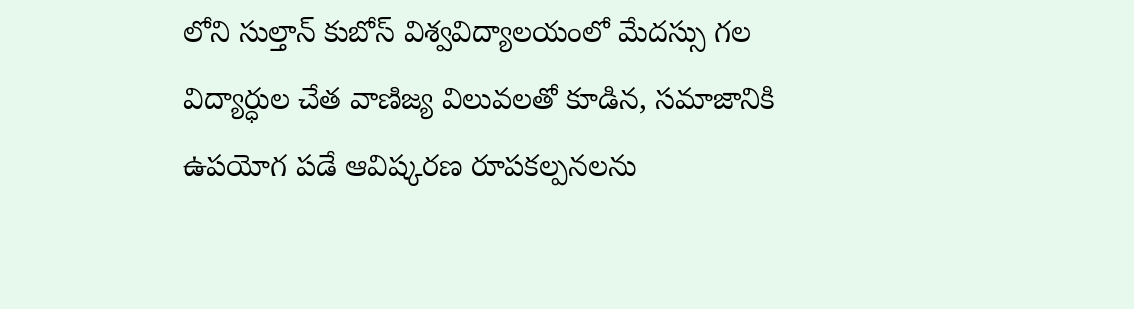లోని సుల్తాన్ కుబోస్ విశ్వవిద్యాలయంలో మేదస్సు గల విద్యార్ధుల చేత వాణిజ్య విలువలతో కూడిన, సమాజానికి ఉపయోగ పడే ఆవిష్కరణ రూపకల్పనలను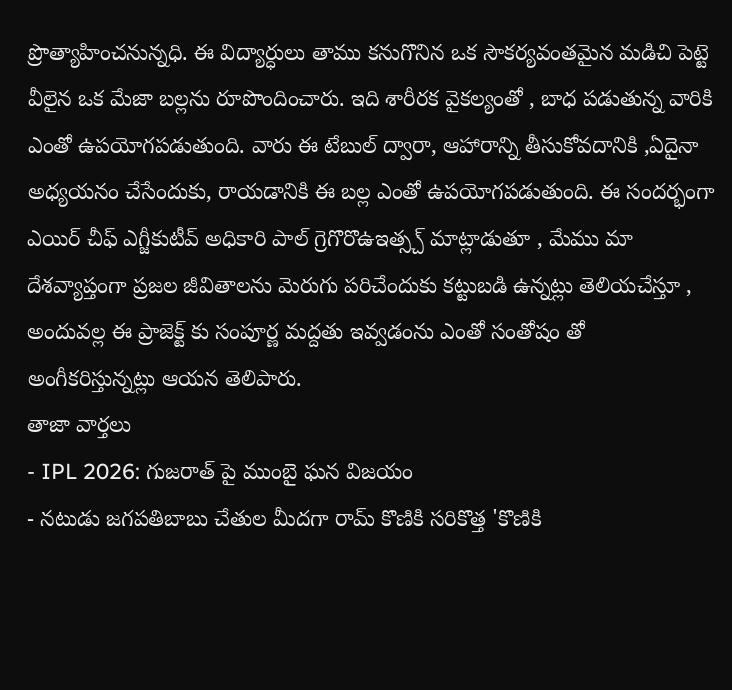ప్రొత్యాహించనున్నధి. ఈ విద్యార్ధులు తాము కనుగొనిన ఒక సౌకర్యవంతమైన మడిచి పెట్టె వీలైన ఒక మేజా బల్లను రూపొందించారు. ఇది శారీరక వైకల్యంతో , బాధ పడుతున్న వారికి ఎంతో ఉపయోగపడుతుంది. వారు ఈ టేబుల్ ద్వారా, ఆహారాన్ని తీసుకోవదానికి ,ఏదైనా అధ్యయనం చేసేందుకు, రాయడానికి ఈ బల్ల ఎంతో ఉపయోగపడుతుంది. ఈ సందర్భంగా ఎయిర్ చీఫ్ ఎగ్జీకుటీవ్ అధికారి పాల్ గ్రెగొరొఉఇత్స్చ్ మాట్లాడుతూ , మేము మా దేశవ్యాప్తంగా ప్రజల జీవితాలను మెరుగు పరిచేందుకు కట్టుబడి ఉన్నట్లు తెలియచేస్తూ , అందువల్ల ఈ ప్రాజెక్ట్ కు సంపూర్ణ మద్దతు ఇవ్వడంను ఎంతో సంతోషం తో అంగీకరిస్తున్నట్లు ఆయన తెలిపారు.
తాజా వార్తలు
- IPL 2026: గుజరాత్ పై ముంబై ఘన విజయం
- నటుడు జగపతిబాబు చేతుల మీదగా రామ్ కొణికి సరికొత్త 'కొణికి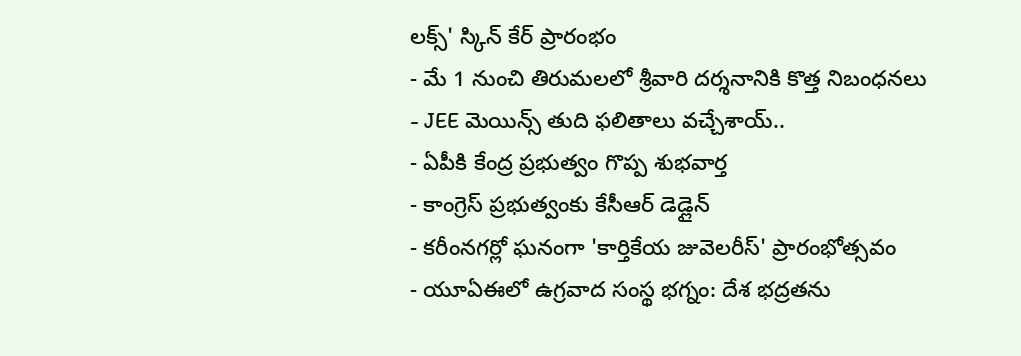లక్స్' స్కిన్ కేర్ ప్రారంభం
- మే 1 నుంచి తిరుమలలో శ్రీవారి దర్శనానికి కొత్త నిబంధనలు
- JEE మెయిన్స్ తుది ఫలితాలు వచ్చేశాయ్..
- ఏపీకి కేంద్ర ప్రభుత్వం గొప్ప శుభవార్త
- కాంగ్రెస్ ప్రభుత్వంకు కేసీఆర్ డెడ్లైన్
- కరీంనగర్లో ఘనంగా 'కార్తికేయ జువెలరీస్' ప్రారంభోత్సవం
- యూఏఈలో ఉగ్రవాద సంస్థ భగ్నం: దేశ భద్రతను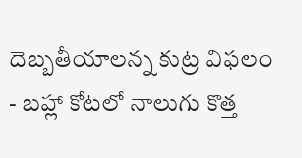దెబ్బతీయాలన్న కుట్ర విఫలం
- బహ్లా కోటలో నాలుగు కొత్త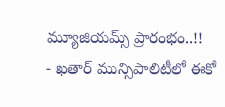మ్యూజియమ్స్ ప్రారంభం..!!
- ఖతార్ మున్సిపాలిటీలో ఈకో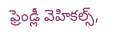ఫ్రెండ్లీ వెహికల్స్,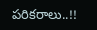పరికరాలు..!!